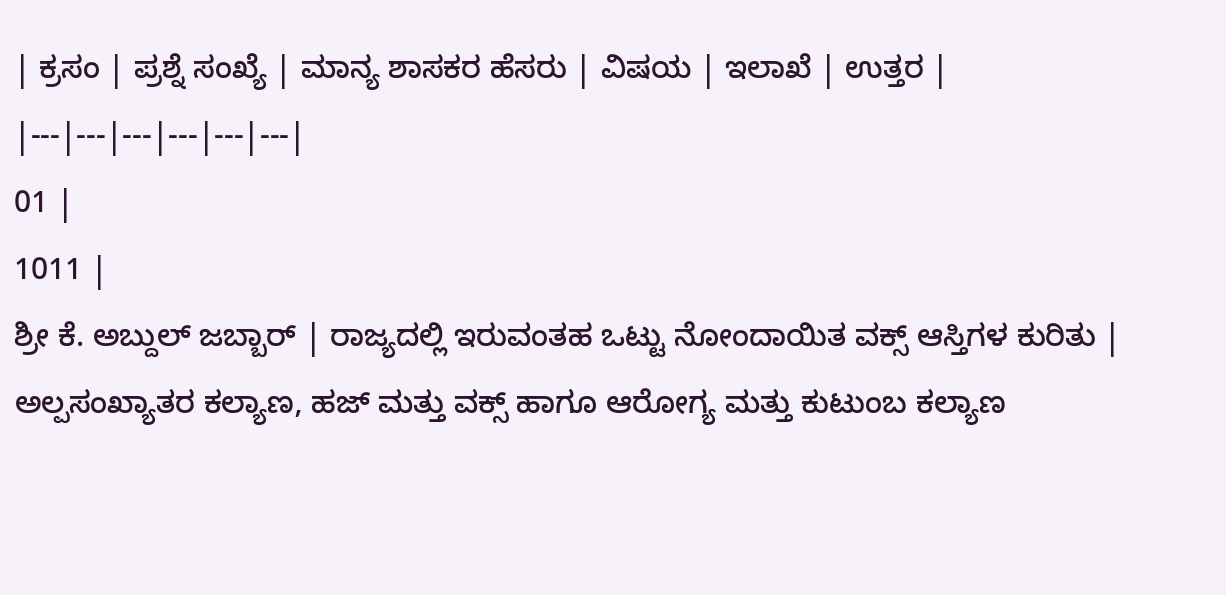| ಕ್ರಸಂ | ಪ್ರಶ್ನೆ ಸಂಖ್ಯೆ | ಮಾನ್ಯ ಶಾಸಕರ ಹೆಸರು | ವಿಷಯ | ಇಲಾಖೆ | ಉತ್ತರ |
|---|---|---|---|---|---|
01 |
1011 |
ಶ್ರೀ ಕೆ. ಅಬ್ದುಲ್ ಜಬ್ಬಾರ್ | ರಾಜ್ಯದಲ್ಲಿ ಇರುವಂತಹ ಒಟ್ಟು ನೋಂದಾಯಿತ ವಕ್ಸ್ ಆಸ್ತಿಗಳ ಕುರಿತು | ಅಲ್ಪಸಂಖ್ಯಾತರ ಕಲ್ಯಾಣ, ಹಜ್ ಮತ್ತು ವಕ್ಸ್ ಹಾಗೂ ಆರೋಗ್ಯ ಮತ್ತು ಕುಟುಂಬ ಕಲ್ಯಾಣ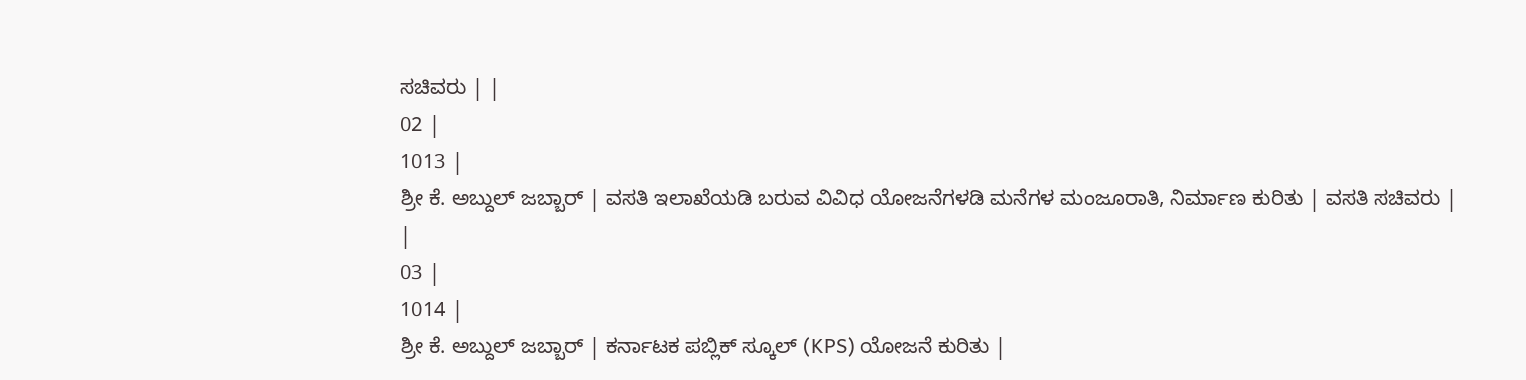ಸಚಿವರು | |
02 |
1013 |
ಶ್ರೀ ಕೆ. ಅಬ್ದುಲ್ ಜಬ್ಬಾರ್ | ವಸತಿ ಇಲಾಖೆಯಡಿ ಬರುವ ವಿವಿಧ ಯೋಜನೆಗಳಡಿ ಮನೆಗಳ ಮಂಜೂರಾತಿ, ನಿರ್ಮಾಣ ಕುರಿತು | ವಸತಿ ಸಚಿವರು | |
03 |
1014 |
ಶ್ರೀ ಕೆ. ಅಬ್ದುಲ್ ಜಬ್ಬಾರ್ | ಕರ್ನಾಟಕ ಪಬ್ಲಿಕ್ ಸ್ಕೂಲ್ (KPS) ಯೋಜನೆ ಕುರಿತು |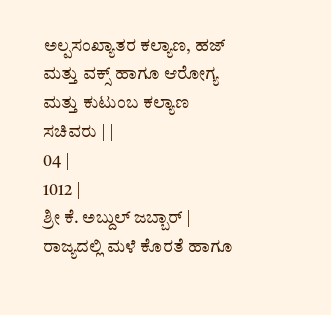ಅಲ್ಪಸಂಖ್ಯಾತರ ಕಲ್ಯಾಣ, ಹಜ್ ಮತ್ತು ವಕ್ಸ್ ಹಾಗೂ ಆರೋಗ್ಯ ಮತ್ತು ಕುಟುಂಬ ಕಲ್ಯಾಣ ಸಚಿವರು | |
04 |
1012 |
ಶ್ರೀ ಕೆ. ಅಬ್ದುಲ್ ಜಬ್ಬಾರ್ | ರಾಜ್ಯದಲ್ಲಿ ಮಳೆ ಕೊರತೆ ಹಾಗೂ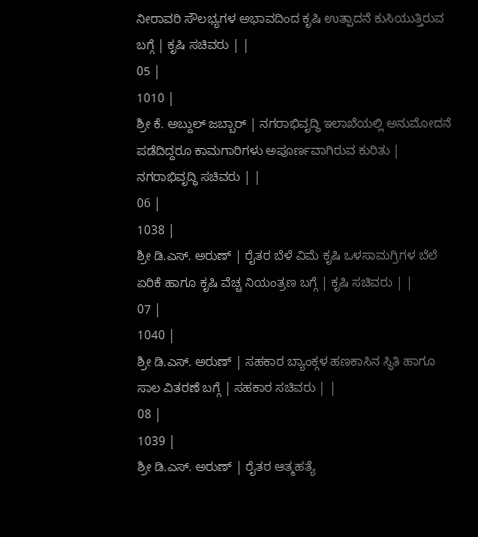ನೀರಾವರಿ ಸೌಲಭ್ಯಗಳ ಅಭಾವದಿಂದ ಕೃಷಿ ಉತ್ಪಾದನೆ ಕುಸಿಯುತ್ತಿರುವ ಬಗ್ಗೆ | ಕೃಷಿ ಸಚಿವರು | |
05 |
1010 |
ಶ್ರೀ ಕೆ. ಅಬ್ದುಲ್ ಜಬ್ಬಾರ್ | ನಗರಾಭಿವೃದ್ಧಿ ಇಲಾಖೆಯಲ್ಲಿ ಅನುಮೋದನೆ ಪಡೆದಿದ್ದರೂ ಕಾಮಗಾರಿಗಳು ಅಪೂರ್ಣವಾಗಿರುವ ಕುರಿತು | ನಗರಾಭಿವೃದ್ಧಿ ಸಚಿವರು | |
06 |
1038 |
ಶ್ರೀ ಡಿ.ಎಸ್. ಅರುಣ್ | ರೈತರ ಬೆಳೆ ವಿಮೆ ಕೃಷಿ ಒಳಸಾಮಗ್ರಿಗಳ ಬೆಲೆ ಏರಿಕೆ ಹಾಗೂ ಕೃಷಿ ವೆಚ್ಚ ನಿಯಂತ್ರಣ ಬಗ್ಗೆ | ಕೃಷಿ ಸಚಿವರು | |
07 |
1040 |
ಶ್ರೀ ಡಿ.ಎಸ್. ಅರುಣ್ | ಸಹಕಾರ ಬ್ಯಾಂಕ್ಗಳ ಹಣಕಾಸಿನ ಸ್ಥಿತಿ ಹಾಗೂ ಸಾಲ ವಿತರಣೆ ಬಗ್ಗೆ | ಸಹಕಾರ ಸಚಿವರು | |
08 |
1039 |
ಶ್ರೀ ಡಿ.ಎಸ್. ಅರುಣ್ | ರೈತರ ಆತ್ಮಹತ್ಯೆ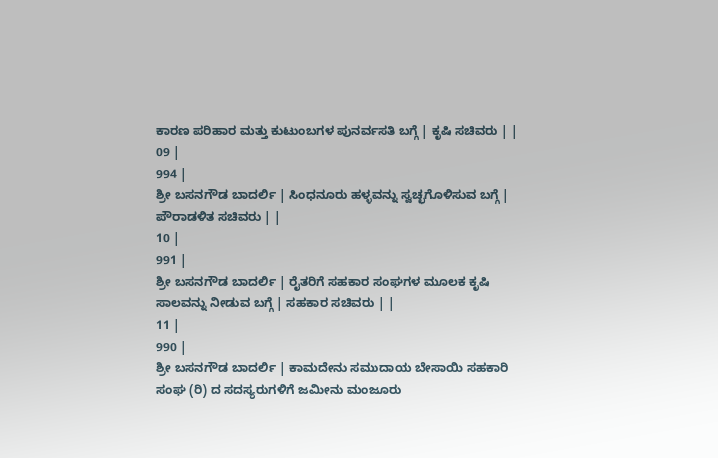ಕಾರಣ ಪರಿಹಾರ ಮತ್ತು ಕುಟುಂಬಗಳ ಪುನರ್ವಸತಿ ಬಗ್ಗೆ | ಕೃಷಿ ಸಚಿವರು | |
09 |
994 |
ಶ್ರೀ ಬಸನಗೌಡ ಬಾದರ್ಲಿ | ಸಿಂಧನೂರು ಹಳ್ಳವನ್ನು ಸ್ವಚ್ಛಗೊಳಿಸುವ ಬಗ್ಗೆ | ಪೌರಾಡಳಿತ ಸಚಿವರು | |
10 |
991 |
ಶ್ರೀ ಬಸನಗೌಡ ಬಾದರ್ಲಿ | ರೈತರಿಗೆ ಸಹಕಾರ ಸಂಘಗಳ ಮೂಲಕ ಕೃಷಿ ಸಾಲವನ್ನು ನೀಡುವ ಬಗ್ಗೆ | ಸಹಕಾರ ಸಚಿವರು | |
11 |
990 |
ಶ್ರೀ ಬಸನಗೌಡ ಬಾದರ್ಲಿ | ಕಾಮದೇನು ಸಮುದಾಯ ಬೇಸಾಯಿ ಸಹಕಾರಿ ಸಂಘ (ರಿ) ದ ಸದಸ್ಯರುಗಳಿಗೆ ಜಮೀನು ಮಂಜೂರು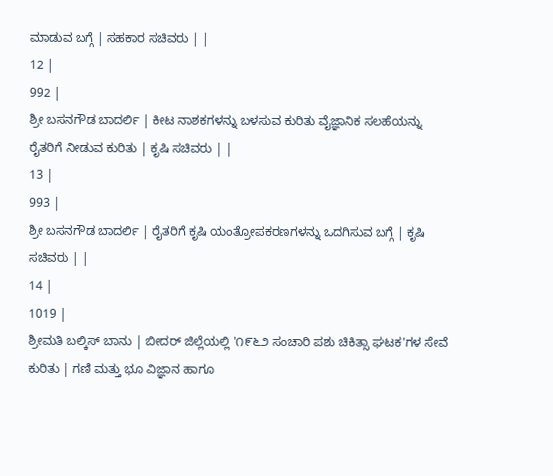ಮಾಡುವ ಬಗ್ಗೆ | ಸಹಕಾರ ಸಚಿವರು | |
12 |
992 |
ಶ್ರೀ ಬಸನಗೌಡ ಬಾದರ್ಲಿ | ಕೀಟ ನಾಶಕಗಳನ್ನು ಬಳಸುವ ಕುರಿತು ವೈಜ್ಞಾನಿಕ ಸಲಹೆಯನ್ನು ರೈತರಿಗೆ ನೀಡುವ ಕುರಿತು | ಕೃಷಿ ಸಚಿವರು | |
13 |
993 |
ಶ್ರೀ ಬಸನಗೌಡ ಬಾದರ್ಲಿ | ರೈತರಿಗೆ ಕೃಷಿ ಯಂತ್ರೋಪಕರಣಗಳನ್ನು ಒದಗಿಸುವ ಬಗ್ಗೆ | ಕೃಷಿ ಸಚಿವರು | |
14 |
1019 |
ಶ್ರೀಮತಿ ಬಲ್ಕಿಸ್ ಬಾನು | ಬೀದರ್ ಜಿಲ್ಲೆಯಲ್ಲಿ '೧೯೬೨ ಸಂಚಾರಿ ಪಶು ಚಿಕಿತ್ಸಾ ಘಟಕ'ಗಳ ಸೇವೆ ಕುರಿತು | ಗಣಿ ಮತ್ತು ಭೂ ವಿಜ್ಞಾನ ಹಾಗೂ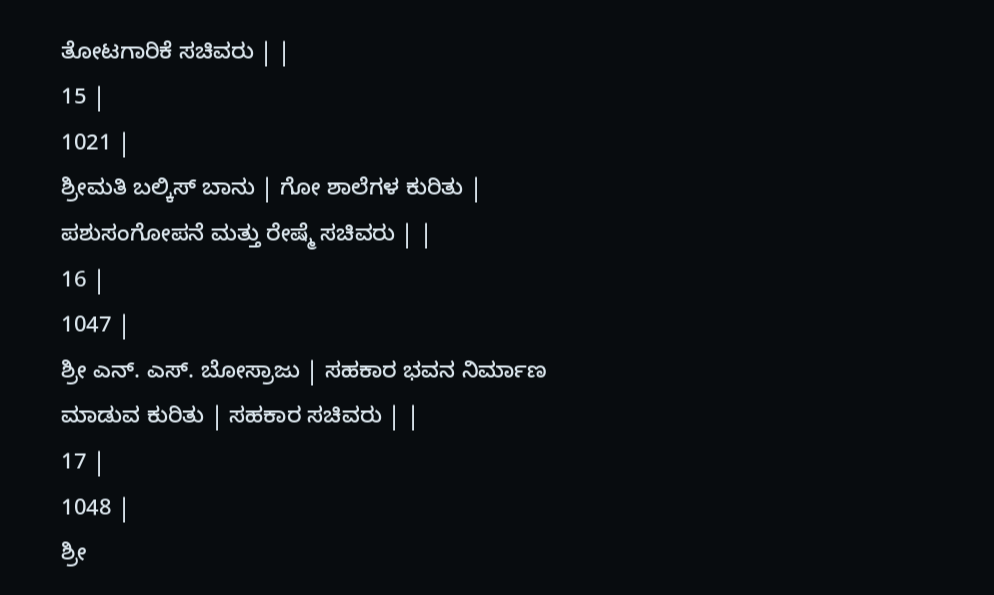ತೋಟಗಾರಿಕೆ ಸಚಿವರು | |
15 |
1021 |
ಶ್ರೀಮತಿ ಬಲ್ಕಿಸ್ ಬಾನು | ಗೋ ಶಾಲೆಗಳ ಕುರಿತು | ಪಶುಸಂಗೋಪನೆ ಮತ್ತು ರೇಷ್ಮೆ ಸಚಿವರು | |
16 |
1047 |
ಶ್ರೀ ಎನ್. ಎಸ್. ಬೋಸ್ರಾಜು | ಸಹಕಾರ ಭವನ ನಿರ್ಮಾಣ ಮಾಡುವ ಕುರಿತು | ಸಹಕಾರ ಸಚಿವರು | |
17 |
1048 |
ಶ್ರೀ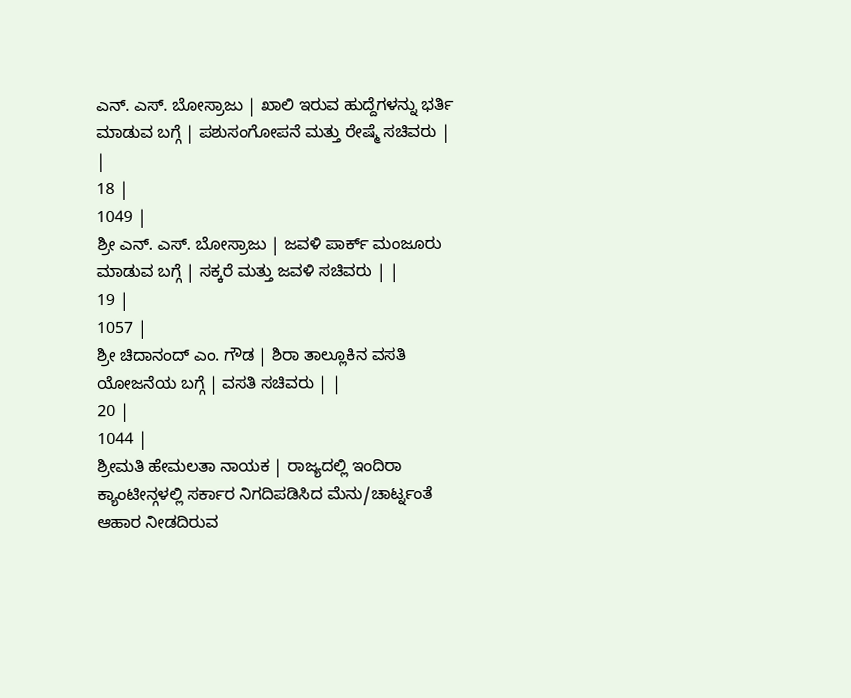ಎನ್. ಎಸ್. ಬೋಸ್ರಾಜು | ಖಾಲಿ ಇರುವ ಹುದ್ದೆಗಳನ್ನು ಭರ್ತಿ ಮಾಡುವ ಬಗ್ಗೆ | ಪಶುಸಂಗೋಪನೆ ಮತ್ತು ರೇಷ್ಮೆ ಸಚಿವರು | |
18 |
1049 |
ಶ್ರೀ ಎನ್. ಎಸ್. ಬೋಸ್ರಾಜು | ಜವಳಿ ಪಾರ್ಕ್ ಮಂಜೂರು ಮಾಡುವ ಬಗ್ಗೆ | ಸಕ್ಕರೆ ಮತ್ತು ಜವಳಿ ಸಚಿವರು | |
19 |
1057 |
ಶ್ರೀ ಚಿದಾನಂದ್ ಎಂ. ಗೌಡ | ಶಿರಾ ತಾಲ್ಲೂಕಿನ ವಸತಿ ಯೋಜನೆಯ ಬಗ್ಗೆ | ವಸತಿ ಸಚಿವರು | |
20 |
1044 |
ಶ್ರೀಮತಿ ಹೇಮಲತಾ ನಾಯಕ | ರಾಜ್ಯದಲ್ಲಿ ಇಂದಿರಾ ಕ್ಯಾಂಟೀನ್ಗಳಲ್ಲಿ ಸರ್ಕಾರ ನಿಗದಿಪಡಿಸಿದ ಮೆನು/ಚಾರ್ಟ್ನಂತೆ ಆಹಾರ ನೀಡದಿರುವ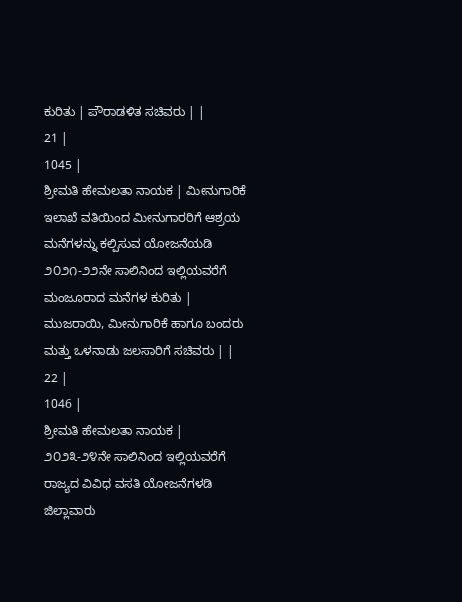ಕುರಿತು | ಪೌರಾಡಳಿತ ಸಚಿವರು | |
21 |
1045 |
ಶ್ರೀಮತಿ ಹೇಮಲತಾ ನಾಯಕ | ಮೀನುಗಾರಿಕೆ ಇಲಾಖೆ ವತಿಯಿಂದ ಮೀನುಗಾರರಿಗೆ ಆಶ್ರಯ ಮನೆಗಳನ್ನು ಕಲ್ಪಿಸುವ ಯೋಜನೆಯಡಿ ೨೦೨೧-೨೨ನೇ ಸಾಲಿನಿಂದ ಇಲ್ಲಿಯವರೆಗೆ ಮಂಜೂರಾದ ಮನೆಗಳ ಕುರಿತು | ಮುಜರಾಯಿ, ಮೀನುಗಾರಿಕೆ ಹಾಗೂ ಬಂದರು ಮತ್ತು ಒಳನಾಡು ಜಲಸಾರಿಗೆ ಸಚಿವರು | |
22 |
1046 |
ಶ್ರೀಮತಿ ಹೇಮಲತಾ ನಾಯಕ | ೨೦೨೩-೨೪ನೇ ಸಾಲಿನಿಂದ ಇಲ್ಲಿಯವರೆಗೆ ರಾಜ್ಯದ ವಿವಿಧ ವಸತಿ ಯೋಜನೆಗಳಡಿ ಜಿಲ್ಲಾವಾರು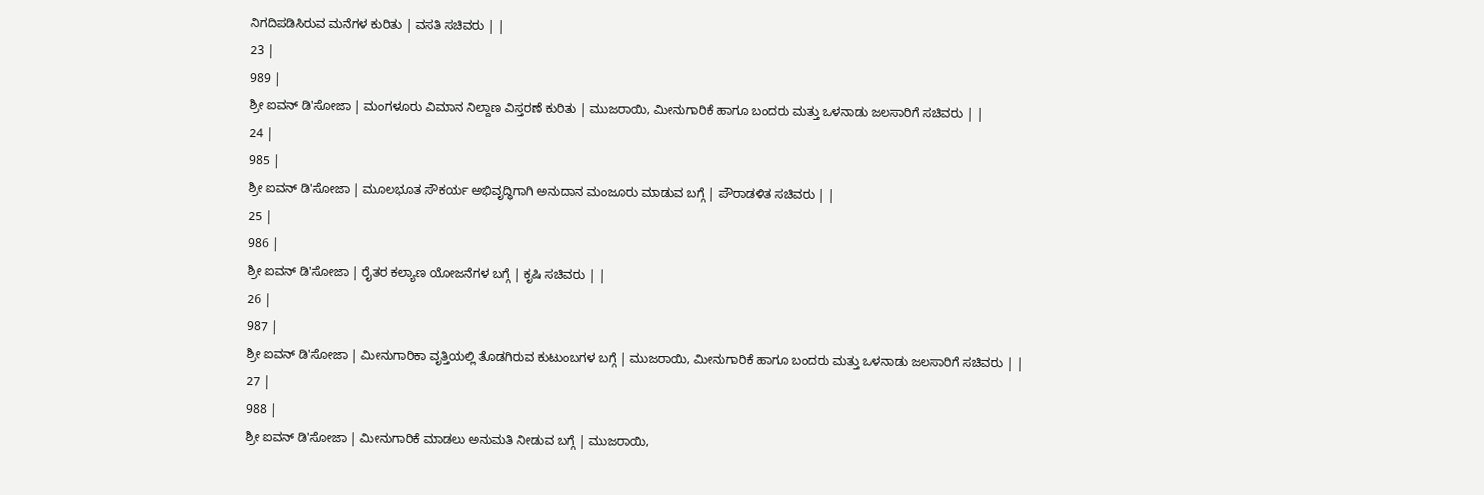ನಿಗದಿಪಡಿಸಿರುವ ಮನೆಗಳ ಕುರಿತು | ವಸತಿ ಸಚಿವರು | |
23 |
989 |
ಶ್ರೀ ಐವನ್ ಡಿ'ಸೋಜಾ | ಮಂಗಳೂರು ವಿಮಾನ ನಿಲ್ದಾಣ ವಿಸ್ತರಣೆ ಕುರಿತು | ಮುಜರಾಯಿ, ಮೀನುಗಾರಿಕೆ ಹಾಗೂ ಬಂದರು ಮತ್ತು ಒಳನಾಡು ಜಲಸಾರಿಗೆ ಸಚಿವರು | |
24 |
985 |
ಶ್ರೀ ಐವನ್ ಡಿ'ಸೋಜಾ | ಮೂಲಭೂತ ಸೌಕರ್ಯ ಅಭಿವೃದ್ಧಿಗಾಗಿ ಅನುದಾನ ಮಂಜೂರು ಮಾಡುವ ಬಗ್ಗೆ | ಪೌರಾಡಳಿತ ಸಚಿವರು | |
25 |
986 |
ಶ್ರೀ ಐವನ್ ಡಿ'ಸೋಜಾ | ರೈತರ ಕಲ್ಯಾಣ ಯೋಜನೆಗಳ ಬಗ್ಗೆ | ಕೃಷಿ ಸಚಿವರು | |
26 |
987 |
ಶ್ರೀ ಐವನ್ ಡಿ'ಸೋಜಾ | ಮೀನುಗಾರಿಕಾ ವೃತ್ತಿಯಲ್ಲಿ ತೊಡಗಿರುವ ಕುಟುಂಬಗಳ ಬಗ್ಗೆ | ಮುಜರಾಯಿ, ಮೀನುಗಾರಿಕೆ ಹಾಗೂ ಬಂದರು ಮತ್ತು ಒಳನಾಡು ಜಲಸಾರಿಗೆ ಸಚಿವರು | |
27 |
988 |
ಶ್ರೀ ಐವನ್ ಡಿ'ಸೋಜಾ | ಮೀನುಗಾರಿಕೆ ಮಾಡಲು ಅನುಮತಿ ನೀಡುವ ಬಗ್ಗೆ | ಮುಜರಾಯಿ,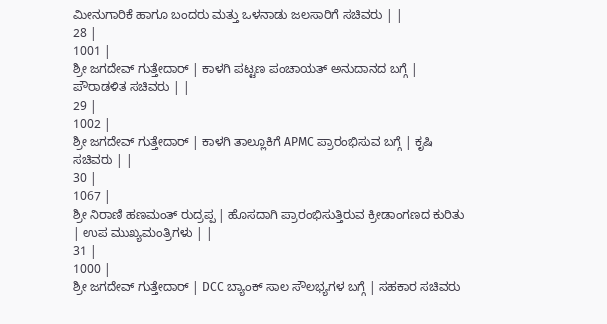ಮೀನುಗಾರಿಕೆ ಹಾಗೂ ಬಂದರು ಮತ್ತು ಒಳನಾಡು ಜಲಸಾರಿಗೆ ಸಚಿವರು | |
28 |
1001 |
ಶ್ರೀ ಜಗದೇವ್ ಗುತ್ತೇದಾರ್ | ಕಾಳಗಿ ಪಟ್ಟಣ ಪಂಚಾಯತ್ ಅನುದಾನದ ಬಗ್ಗೆ | ಪೌರಾಡಳಿತ ಸಚಿವರು | |
29 |
1002 |
ಶ್ರೀ ಜಗದೇವ್ ಗುತ್ತೇದಾರ್ | ಕಾಳಗಿ ತಾಲ್ಲೂಕಿಗೆ APMC ಪ್ರಾರಂಭಿಸುವ ಬಗ್ಗೆ | ಕೃಷಿ ಸಚಿವರು | |
30 |
1067 |
ಶ್ರೀ ನಿರಾಣಿ ಹಣಮಂತ್ ರುದ್ರಪ್ಪ | ಹೊಸದಾಗಿ ಪ್ರಾರಂಭಿಸುತ್ತಿರುವ ಕ್ರೀಡಾಂಗಣದ ಕುರಿತು | ಉಪ ಮುಖ್ಯಮಂತ್ರಿಗಳು | |
31 |
1000 |
ಶ್ರೀ ಜಗದೇವ್ ಗುತ್ತೇದಾರ್ | DCC ಬ್ಯಾಂಕ್ ಸಾಲ ಸೌಲಭ್ಯಗಳ ಬಗ್ಗೆ | ಸಹಕಾರ ಸಚಿವರು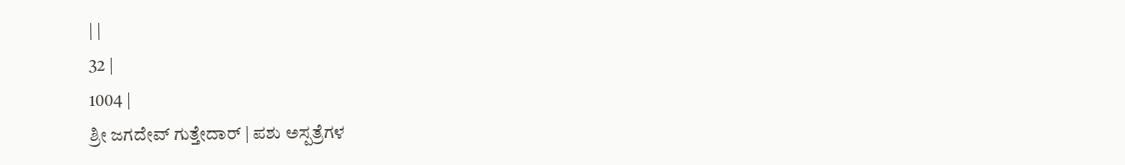| |
32 |
1004 |
ಶ್ರೀ ಜಗದೇವ್ ಗುತ್ತೇದಾರ್ | ಪಶು ಅಸ್ಪತ್ರೆಗಳ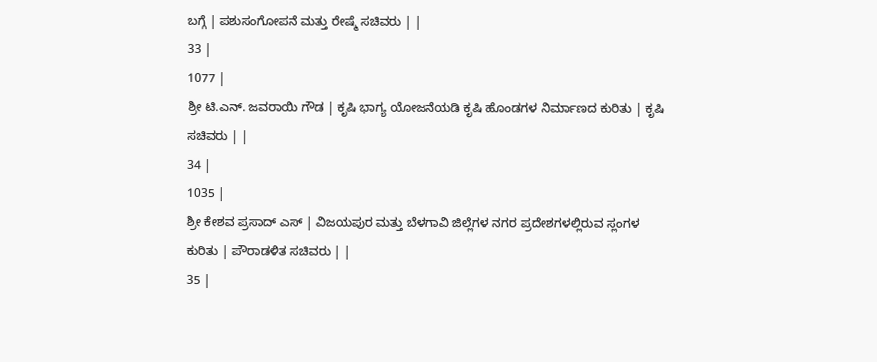ಬಗ್ಗೆ | ಪಶುಸಂಗೋಪನೆ ಮತ್ತು ರೇಷ್ಮೆ ಸಚಿವರು | |
33 |
1077 |
ಶ್ರೀ ಟಿ.ಎನ್. ಜವರಾಯಿ ಗೌಡ | ಕೃಷಿ ಭಾಗ್ಯ ಯೋಜನೆಯಡಿ ಕೃಷಿ ಹೊಂಡಗಳ ನಿರ್ಮಾಣದ ಕುರಿತು | ಕೃಷಿ ಸಚಿವರು | |
34 |
1035 |
ಶ್ರೀ ಕೇಶವ ಪ್ರಸಾದ್ ಎಸ್ | ವಿಜಯಪುರ ಮತ್ತು ಬೆಳಗಾವಿ ಜಿಲ್ಲೆಗಳ ನಗರ ಪ್ರದೇಶಗಳಲ್ಲಿರುವ ಸ್ಲಂಗಳ ಕುರಿತು | ಪೌರಾಡಳಿತ ಸಚಿವರು | |
35 |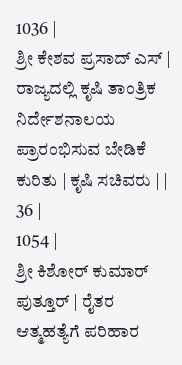1036 |
ಶ್ರೀ ಕೇಶವ ಪ್ರಸಾದ್ ಎಸ್ | ರಾಜ್ಯದಲ್ಲಿ ಕೃಷಿ ತಾಂತ್ರಿಕ ನಿರ್ದೇಶನಾಲಯ ಪ್ರಾರಂಭಿಸುವ ಬೇಡಿಕೆ ಕುರಿತು | ಕೃಷಿ ಸಚಿವರು | |
36 |
1054 |
ಶ್ರೀ ಕಿಶೋರ್ ಕುಮಾರ್ ಪುತ್ತೂರ್ | ರೈತರ ಆತ್ಮಹತ್ಯೆಗೆ ಪರಿಹಾರ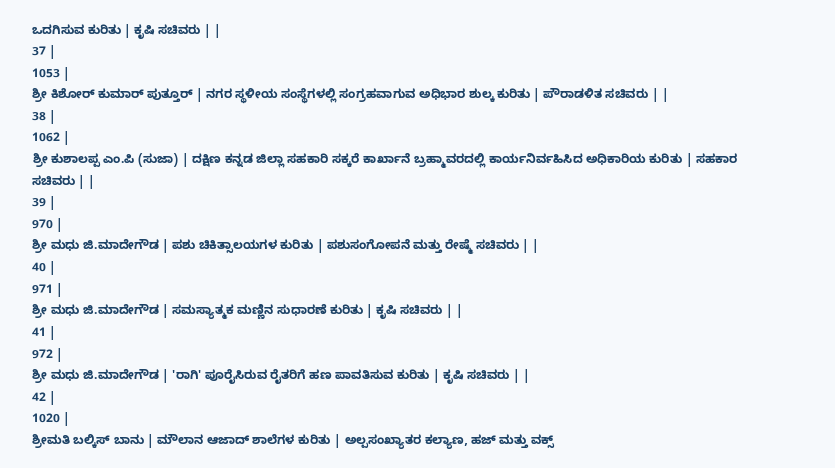ಒದಗಿಸುವ ಕುರಿತು | ಕೃಷಿ ಸಚಿವರು | |
37 |
1053 |
ಶ್ರೀ ಕಿಶೋರ್ ಕುಮಾರ್ ಪುತ್ತೂರ್ | ನಗರ ಸ್ಥಳೀಯ ಸಂಸ್ಥೆಗಳಲ್ಲಿ ಸಂಗ್ರಹವಾಗುವ ಅಧಿಭಾರ ಶುಲ್ಕ ಕುರಿತು | ಪೌರಾಡಳಿತ ಸಚಿವರು | |
38 |
1062 |
ಶ್ರೀ ಕುಶಾಲಪ್ಪ ಎಂ.ಪಿ (ಸುಜಾ) | ದಕ್ಷಿಣ ಕನ್ನಡ ಜಿಲ್ಲಾ ಸಹಕಾರಿ ಸಕ್ಕರೆ ಕಾರ್ಖಾನೆ ಬ್ರಹ್ಮಾವರದಲ್ಲಿ ಕಾರ್ಯನಿರ್ವಹಿಸಿದ ಅಧಿಕಾರಿಯ ಕುರಿತು | ಸಹಕಾರ ಸಚಿವರು | |
39 |
970 |
ಶ್ರೀ ಮಧು ಜಿ.ಮಾದೇಗೌಡ | ಪಶು ಚಿಕಿತ್ಸಾಲಯಗಳ ಕುರಿತು | ಪಶುಸಂಗೋಪನೆ ಮತ್ತು ರೇಷ್ಮೆ ಸಚಿವರು | |
40 |
971 |
ಶ್ರೀ ಮಧು ಜಿ.ಮಾದೇಗೌಡ | ಸಮಸ್ಯಾತ್ಮಕ ಮಣ್ಣಿನ ಸುಧಾರಣೆ ಕುರಿತು | ಕೃಷಿ ಸಚಿವರು | |
41 |
972 |
ಶ್ರೀ ಮಧು ಜಿ.ಮಾದೇಗೌಡ | 'ರಾಗಿ' ಪೂರೈಸಿರುವ ರೈತರಿಗೆ ಹಣ ಪಾವತಿಸುವ ಕುರಿತು | ಕೃಷಿ ಸಚಿವರು | |
42 |
1020 |
ಶ್ರೀಮತಿ ಬಲ್ಕಿಸ್ ಬಾನು | ಮೌಲಾನ ಆಜಾದ್ ಶಾಲೆಗಳ ಕುರಿತು | ಅಲ್ಪಸಂಖ್ಯಾತರ ಕಲ್ಯಾಣ, ಹಜ್ ಮತ್ತು ವಕ್ಸ್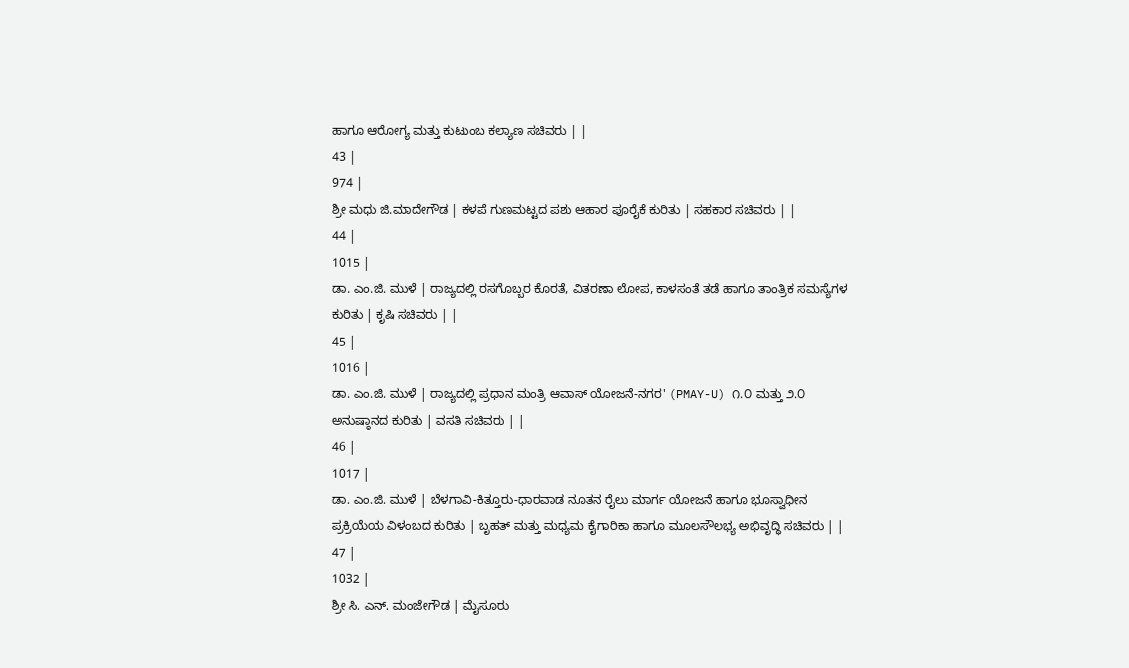ಹಾಗೂ ಆರೋಗ್ಯ ಮತ್ತು ಕುಟುಂಬ ಕಲ್ಯಾಣ ಸಚಿವರು | |
43 |
974 |
ಶ್ರೀ ಮಧು ಜಿ.ಮಾದೇಗೌಡ | ಕಳಪೆ ಗುಣಮಟ್ಟದ ಪಶು ಆಹಾರ ಪೂರೈಕೆ ಕುರಿತು | ಸಹಕಾರ ಸಚಿವರು | |
44 |
1015 |
ಡಾ. ಎಂ.ಜಿ. ಮುಳೆ | ರಾಜ್ಯದಲ್ಲಿ ರಸಗೊಬ್ಬರ ಕೊರತೆ, ವಿತರಣಾ ಲೋಪ, ಕಾಳಸಂತೆ ತಡೆ ಹಾಗೂ ತಾಂತ್ರಿಕ ಸಮಸ್ಯೆಗಳ ಕುರಿತು | ಕೃಷಿ ಸಚಿವರು | |
45 |
1016 |
ಡಾ. ಎಂ.ಜಿ. ಮುಳೆ | ರಾಜ್ಯದಲ್ಲಿ ಪ್ರಧಾನ ಮಂತ್ರಿ ಆವಾಸ್ ಯೋಜನೆ-ನಗರ' (PMAY-U) ೧.೦ ಮತ್ತು ೨.೦ ಅನುಷ್ಠಾನದ ಕುರಿತು | ವಸತಿ ಸಚಿವರು | |
46 |
1017 |
ಡಾ. ಎಂ.ಜಿ. ಮುಳೆ | ಬೆಳಗಾವಿ-ಕಿತ್ತೂರು-ಧಾರವಾಡ ನೂತನ ರೈಲು ಮಾರ್ಗ ಯೋಜನೆ ಹಾಗೂ ಭೂಸ್ವಾಧೀನ ಪ್ರಕ್ರಿಯೆಯ ವಿಳಂಬದ ಕುರಿತು | ಬೃಹತ್ ಮತ್ತು ಮಧ್ಯಮ ಕೈಗಾರಿಕಾ ಹಾಗೂ ಮೂಲಸೌಲಭ್ಯ ಅಭಿವೃದ್ಧಿ ಸಚಿವರು | |
47 |
1032 |
ಶ್ರೀ ಸಿ. ಎನ್. ಮಂಜೇಗೌಡ | ಮೈಸೂರು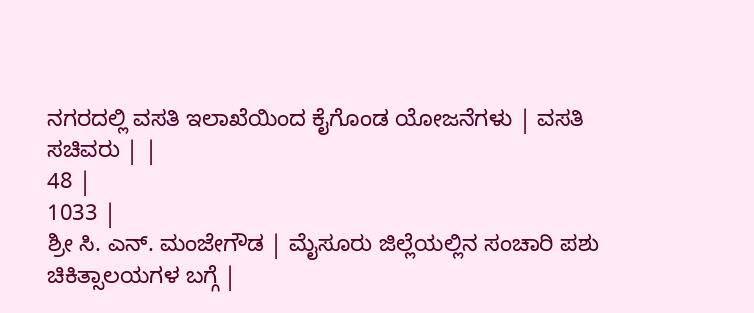ನಗರದಲ್ಲಿ ವಸತಿ ಇಲಾಖೆಯಿಂದ ಕೈಗೊಂಡ ಯೋಜನೆಗಳು | ವಸತಿ ಸಚಿವರು | |
48 |
1033 |
ಶ್ರೀ ಸಿ. ಎನ್. ಮಂಜೇಗೌಡ | ಮೈಸೂರು ಜಿಲ್ಲೆಯಲ್ಲಿನ ಸಂಚಾರಿ ಪಶು ಚಿಕಿತ್ಸಾಲಯಗಳ ಬಗ್ಗೆ |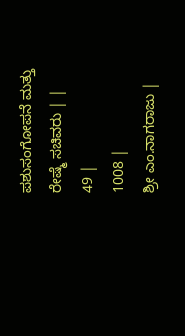ಪಶುಸಂಗೋಪನೆ ಮತ್ತು ರೇಷ್ಮೆ ಸಚಿವರು | |
49 |
1008 |
ಶ್ರೀ ಎಂ.ನಾಗರಾಜು |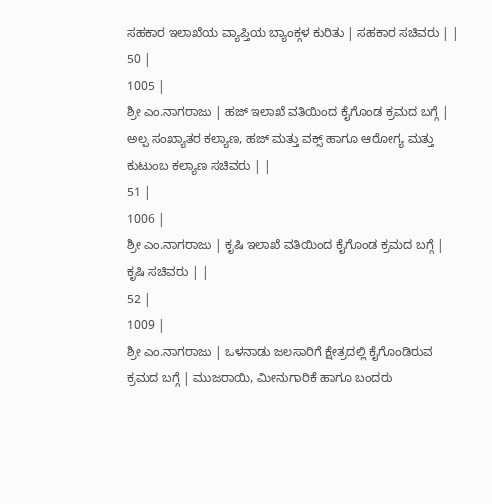ಸಹಕಾರ ಇಲಾಖೆಯ ವ್ಯಾಪ್ತಿಯ ಬ್ಯಾಂಕ್ಗಳ ಕುರಿತು | ಸಹಕಾರ ಸಚಿವರು | |
50 |
1005 |
ಶ್ರೀ ಎಂ.ನಾಗರಾಜು | ಹಜ್ ಇಲಾಖೆ ವತಿಯಿಂದ ಕೈಗೊಂಡ ಕ್ರಮದ ಬಗ್ಗೆ | ಅಲ್ಪ ಸಂಖ್ಯಾತರ ಕಲ್ಯಾಣ, ಹಜ್ ಮತ್ತು ವಕ್ಸ್ ಹಾಗೂ ಆರೋಗ್ಯ ಮತ್ತು ಕುಟುಂಬ ಕಲ್ಯಾಣ ಸಚಿವರು | |
51 |
1006 |
ಶ್ರೀ ಎಂ.ನಾಗರಾಜು | ಕೃಷಿ ಇಲಾಖೆ ವತಿಯಿಂದ ಕೈಗೊಂಡ ಕ್ರಮದ ಬಗ್ಗೆ | ಕೃಷಿ ಸಚಿವರು | |
52 |
1009 |
ಶ್ರೀ ಎಂ.ನಾಗರಾಜು | ಒಳನಾಡು ಜಲಸಾರಿಗೆ ಕ್ಷೇತ್ರದಲ್ಲಿ ಕೈಗೊಂಡಿರುವ ಕ್ರಮದ ಬಗ್ಗೆ | ಮುಜರಾಯಿ, ಮೀನುಗಾರಿಕೆ ಹಾಗೂ ಬಂದರು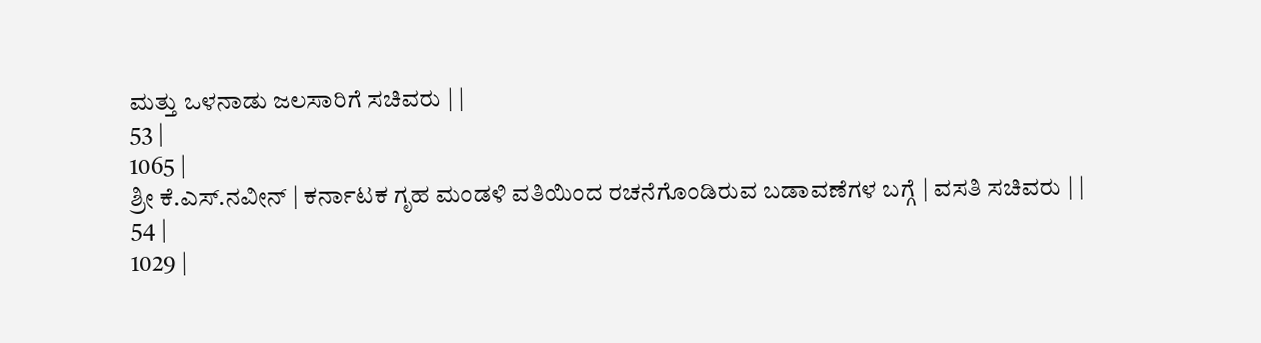ಮತ್ತು ಒಳನಾಡು ಜಲಸಾರಿಗೆ ಸಚಿವರು | |
53 |
1065 |
ಶ್ರೀ ಕೆ.ಎಸ್.ನವೀನ್ | ಕರ್ನಾಟಕ ಗೃಹ ಮಂಡಳಿ ವತಿಯಿಂದ ರಚನೆಗೊಂಡಿರುವ ಬಡಾವಣೆಗಳ ಬಗ್ಗೆ | ವಸತಿ ಸಚಿವರು | |
54 |
1029 |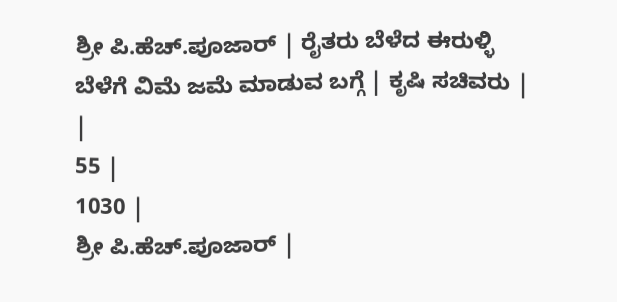ಶ್ರೀ ಪಿ.ಹೆಚ್.ಪೂಜಾರ್ | ರೈತರು ಬೆಳೆದ ಈರುಳ್ಳಿ ಬೆಳೆಗೆ ವಿಮೆ ಜಮೆ ಮಾಡುವ ಬಗ್ಗೆ | ಕೃಷಿ ಸಚಿವರು | |
55 |
1030 |
ಶ್ರೀ ಪಿ.ಹೆಚ್.ಪೂಜಾರ್ |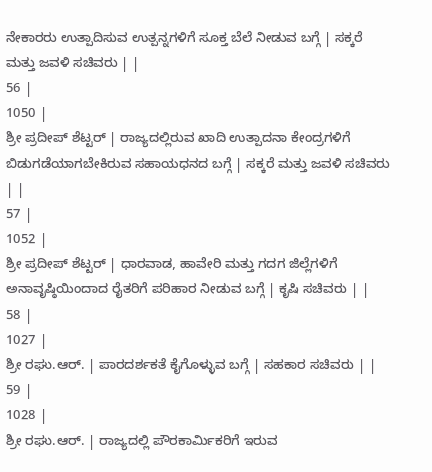ನೇಕಾರರು ಉತ್ಪಾದಿಸುವ ಉತ್ಪನ್ನಗಳಿಗೆ ಸೂಕ್ತ ಬೆಲೆ ನೀಡುವ ಬಗ್ಗೆ | ಸಕ್ಕರೆ ಮತ್ತು ಜವಳಿ ಸಚಿವರು | |
56 |
1050 |
ಶ್ರೀ ಪ್ರದೀಪ್ ಶೆಟ್ಟರ್ | ರಾಜ್ಯದಲ್ಲಿರುವ ಖಾದಿ ಉತ್ಪಾದನಾ ಕೇಂದ್ರಗಳಿಗೆ ಬಿಡುಗಡೆಯಾಗಬೇಕಿರುವ ಸಹಾಯಧನದ ಬಗ್ಗೆ | ಸಕ್ಕರೆ ಮತ್ತು ಜವಳಿ ಸಚಿವರು | |
57 |
1052 |
ಶ್ರೀ ಪ್ರದೀಪ್ ಶೆಟ್ಟರ್ | ಧಾರವಾಡ, ಹಾವೇರಿ ಮತ್ತು ಗದಗ ಜಿಲ್ಲೆಗಳಿಗೆ ಅನಾವೃಷ್ಠಿಯಿಂದಾದ ರೈತರಿಗೆ ಪರಿಹಾರ ನೀಡುವ ಬಗ್ಗೆ | ಕೃಷಿ ಸಚಿವರು | |
58 |
1027 |
ಶ್ರೀ ರಘು.ಆರ್. | ಪಾರದರ್ಶಕತೆ ಕೈಗೊಳ್ಳುವ ಬಗ್ಗೆ | ಸಹಕಾರ ಸಚಿವರು | |
59 |
1028 |
ಶ್ರೀ ರಘು.ಆರ್. | ರಾಜ್ಯದಲ್ಲಿ ಪೌರಕಾರ್ಮಿಕರಿಗೆ ಇರುವ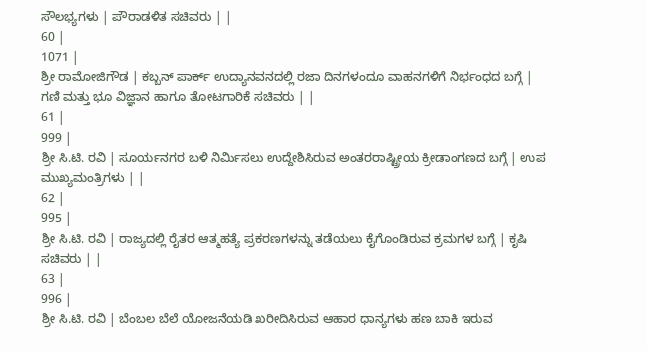ಸೌಲಭ್ಯಗಳು | ಪೌರಾಡಳಿತ ಸಚಿವರು | |
60 |
1071 |
ಶ್ರೀ ರಾಮೋಜಿಗೌಡ | ಕಬ್ಬನ್ ಪಾರ್ಕ್ ಉದ್ಯಾನವನದಲ್ಲಿ ರಜಾ ದಿನಗಳಂದೂ ವಾಹನಗಳಿಗೆ ನಿರ್ಭಂಧದ ಬಗ್ಗೆ | ಗಣಿ ಮತ್ತು ಭೂ ವಿಜ್ಞಾನ ಹಾಗೂ ತೋಟಗಾರಿಕೆ ಸಚಿವರು | |
61 |
999 |
ಶ್ರೀ ಸಿ.ಟಿ. ರವಿ | ಸೂರ್ಯನಗರ ಬಳಿ ನಿರ್ಮಿಸಲು ಉದ್ದೇಶಿಸಿರುವ ಅಂತರರಾಷ್ಟ್ರೀಯ ಕ್ರೀಡಾಂಗಣದ ಬಗ್ಗೆ | ಉಪ ಮುಖ್ಯಮಂತ್ರಿಗಳು | |
62 |
995 |
ಶ್ರೀ ಸಿ.ಟಿ. ರವಿ | ರಾಜ್ಯದಲ್ಲಿ ರೈತರ ಆತ್ಮಹತ್ಯೆ ಪ್ರಕರಣಗಳನ್ನು ತಡೆಯಲು ಕೈಗೊಂಡಿರುವ ಕ್ರಮಗಳ ಬಗ್ಗೆ | ಕೃಷಿ ಸಚಿವರು | |
63 |
996 |
ಶ್ರೀ ಸಿ.ಟಿ. ರವಿ | ಬೆಂಬಲ ಬೆಲೆ ಯೋಜನೆಯಡಿ ಖರೀದಿಸಿರುವ ಆಹಾರ ಧಾನ್ಯಗಳು ಹಣ ಬಾಕಿ ಇರುವ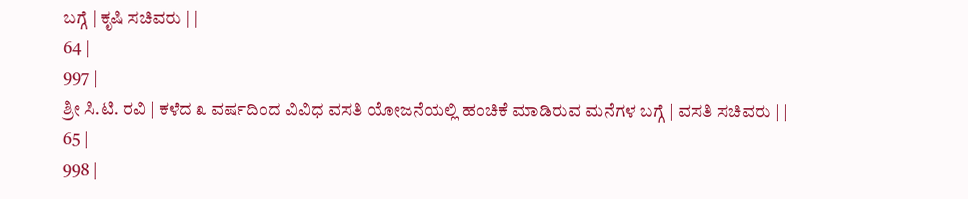ಬಗ್ಗೆ | ಕೃಷಿ ಸಚಿವರು | |
64 |
997 |
ಶ್ರೀ ಸಿ.ಟಿ. ರವಿ | ಕಳೆದ ೩ ವರ್ಷದಿಂದ ವಿವಿಧ ವಸತಿ ಯೋಜನೆಯಲ್ಲಿ ಹಂಚಿಕೆ ಮಾಡಿರುವ ಮನೆಗಳ ಬಗ್ಗೆ | ವಸತಿ ಸಚಿವರು | |
65 |
998 |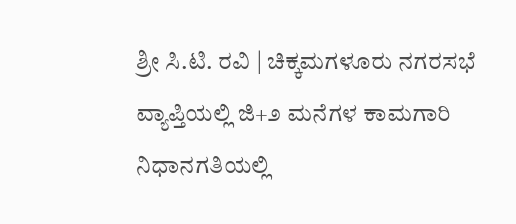ಶ್ರೀ ಸಿ.ಟಿ. ರವಿ | ಚಿಕ್ಕಮಗಳೂರು ನಗರಸಭೆ ವ್ಯಾಪ್ತಿಯಲ್ಲಿ ಜಿ+೨ ಮನೆಗಳ ಕಾಮಗಾರಿ ನಿಧಾನಗತಿಯಲ್ಲಿ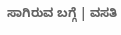ಸಾಗಿರುವ ಬಗ್ಗೆ | ವಸತಿ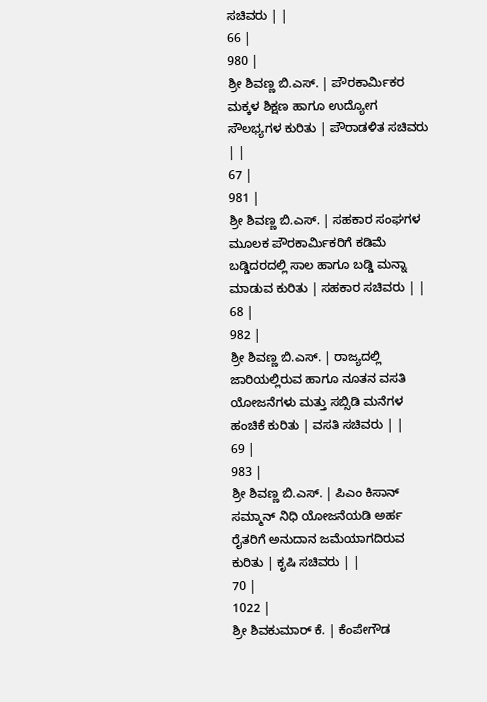ಸಚಿವರು | |
66 |
980 |
ಶ್ರೀ ಶಿವಣ್ಣ ಬಿ.ಎಸ್. | ಪೌರಕಾರ್ಮಿಕರ ಮಕ್ಕಳ ಶಿಕ್ಷಣ ಹಾಗೂ ಉದ್ಯೋಗ ಸೌಲಭ್ಯಗಳ ಕುರಿತು | ಪೌರಾಡಳಿತ ಸಚಿವರು | |
67 |
981 |
ಶ್ರೀ ಶಿವಣ್ಣ ಬಿ.ಎಸ್. | ಸಹಕಾರ ಸಂಘಗಳ ಮೂಲಕ ಪೌರಕಾರ್ಮಿಕರಿಗೆ ಕಡಿಮೆ ಬಡ್ಡಿದರದಲ್ಲಿ ಸಾಲ ಹಾಗೂ ಬಡ್ಡಿ ಮನ್ನಾ ಮಾಡುವ ಕುರಿತು | ಸಹಕಾರ ಸಚಿವರು | |
68 |
982 |
ಶ್ರೀ ಶಿವಣ್ಣ ಬಿ.ಎಸ್. | ರಾಜ್ಯದಲ್ಲಿ ಜಾರಿಯಲ್ಲಿರುವ ಹಾಗೂ ನೂತನ ವಸತಿ ಯೋಜನೆಗಳು ಮತ್ತು ಸಬ್ಸಿಡಿ ಮನೆಗಳ ಹಂಚಿಕೆ ಕುರಿತು | ವಸತಿ ಸಚಿವರು | |
69 |
983 |
ಶ್ರೀ ಶಿವಣ್ಣ ಬಿ.ಎಸ್. | ಪಿಎಂ ಕಿಸಾನ್ ಸಮ್ಮಾನ್ ನಿಧಿ ಯೋಜನೆಯಡಿ ಅರ್ಹ ರೈತರಿಗೆ ಅನುದಾನ ಜಮೆಯಾಗದಿರುವ ಕುರಿತು | ಕೃಷಿ ಸಚಿವರು | |
70 |
1022 |
ಶ್ರೀ ಶಿವಕುಮಾರ್ ಕೆ. | ಕೆಂಪೇಗೌಡ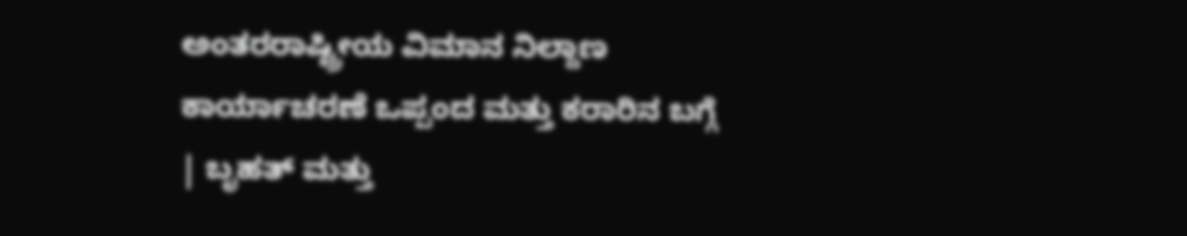ಅಂತರರಾಷ್ಟ್ರೀಯ ವಿಮಾನ ನಿಲ್ದಾಣ ಕಾರ್ಯಾಚರಣೆ ಒಪ್ಪಂದ ಮತ್ತು ಕರಾರಿನ ಬಗ್ಗೆ | ಬೃಹತ್ ಮತ್ತು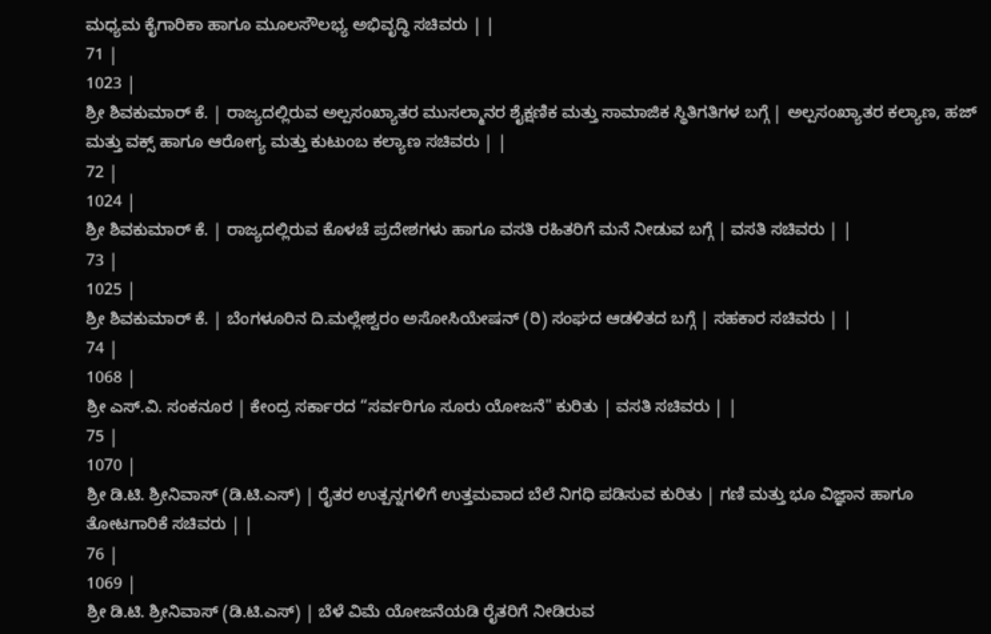ಮಧ್ಯಮ ಕೈಗಾರಿಕಾ ಹಾಗೂ ಮೂಲಸೌಲಭ್ಯ ಅಭಿವೃದ್ಧಿ ಸಚಿವರು | |
71 |
1023 |
ಶ್ರೀ ಶಿವಕುಮಾರ್ ಕೆ. | ರಾಜ್ಯದಲ್ಲಿರುವ ಅಲ್ಪಸಂಖ್ಯಾತರ ಮುಸಲ್ಮಾನರ ಶೈಕ್ಷಣಿಕ ಮತ್ತು ಸಾಮಾಜಿಕ ಸ್ಥಿತಿಗತಿಗಳ ಬಗ್ಗೆ | ಅಲ್ಪಸಂಖ್ಯಾತರ ಕಲ್ಯಾಣ, ಹಜ್ ಮತ್ತು ವಕ್ಸ್ ಹಾಗೂ ಆರೋಗ್ಯ ಮತ್ತು ಕುಟುಂಬ ಕಲ್ಯಾಣ ಸಚಿವರು | |
72 |
1024 |
ಶ್ರೀ ಶಿವಕುಮಾರ್ ಕೆ. | ರಾಜ್ಯದಲ್ಲಿರುವ ಕೊಳಚೆ ಪ್ರದೇಶಗಳು ಹಾಗೂ ವಸತಿ ರಹಿತರಿಗೆ ಮನೆ ನೀಡುವ ಬಗ್ಗೆ | ವಸತಿ ಸಚಿವರು | |
73 |
1025 |
ಶ್ರೀ ಶಿವಕುಮಾರ್ ಕೆ. | ಬೆಂಗಳೂರಿನ ದಿ.ಮಲ್ಲೇಶ್ವರಂ ಅಸೋಸಿಯೇಷನ್ (ರಿ) ಸಂಘದ ಆಡಳಿತದ ಬಗ್ಗೆ | ಸಹಕಾರ ಸಚಿವರು | |
74 |
1068 |
ಶ್ರೀ ಎಸ್.ವಿ. ಸಂಕನೂರ | ಕೇಂದ್ರ ಸರ್ಕಾರದ “ಸರ್ವರಿಗೂ ಸೂರು ಯೋಜನೆ" ಕುರಿತು | ವಸತಿ ಸಚಿವರು | |
75 |
1070 |
ಶ್ರೀ ಡಿ.ಟಿ. ಶ್ರೀನಿವಾಸ್ (ಡಿ.ಟಿ.ಎಸ್) | ರೈತರ ಉತ್ಪನ್ನಗಳಿಗೆ ಉತ್ತಮವಾದ ಬೆಲೆ ನಿಗಧಿ ಪಡಿಸುವ ಕುರಿತು | ಗಣಿ ಮತ್ತು ಭೂ ವಿಜ್ಞಾನ ಹಾಗೂ ತೋಟಗಾರಿಕೆ ಸಚಿವರು | |
76 |
1069 |
ಶ್ರೀ ಡಿ.ಟಿ. ಶ್ರೀನಿವಾಸ್ (ಡಿ.ಟಿ.ಎಸ್) | ಬೆಳೆ ವಿಮೆ ಯೋಜನೆಯಡಿ ರೈತರಿಗೆ ನೀಡಿರುವ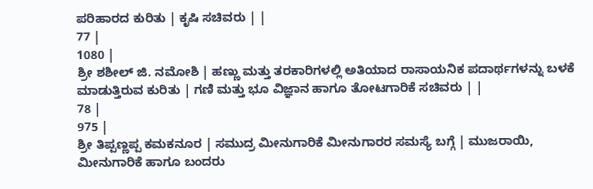ಪರಿಹಾರದ ಕುರಿತು | ಕೃಷಿ ಸಚಿವರು | |
77 |
1080 |
ಶ್ರೀ ಶಶೀಲ್ ಜಿ. ನಮೋಶಿ | ಹಣ್ಣು ಮತ್ತು ತರಕಾರಿಗಳಲ್ಲಿ ಅತಿಯಾದ ರಾಸಾಯನಿಕ ಪದಾರ್ಥಗಳನ್ನು ಬಳಕೆ ಮಾಡುತ್ತಿರುವ ಕುರಿತು | ಗಣಿ ಮತ್ತು ಭೂ ವಿಜ್ಞಾನ ಹಾಗೂ ತೋಟಗಾರಿಕೆ ಸಚಿವರು | |
78 |
975 |
ಶ್ರೀ ತಿಪ್ಪಣ್ಣಪ್ಪ ಕಮಕನೂರ | ಸಮುದ್ರ ಮೀನುಗಾರಿಕೆ ಮೀನುಗಾರರ ಸಮಸ್ಯೆ ಬಗ್ಗೆ | ಮುಜರಾಯಿ, ಮೀನುಗಾರಿಕೆ ಹಾಗೂ ಬಂದರು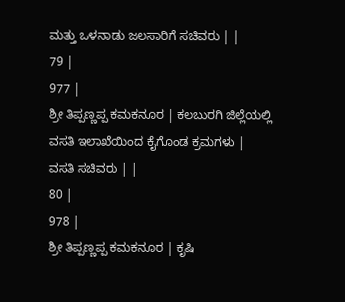ಮತ್ತು ಒಳನಾಡು ಜಲಸಾರಿಗೆ ಸಚಿವರು | |
79 |
977 |
ಶ್ರೀ ತಿಪ್ಪಣ್ಣಪ್ಪ ಕಮಕನೂರ | ಕಲಬುರಗಿ ಜಿಲ್ಲೆಯಲ್ಲಿ ವಸತಿ ಇಲಾಖೆಯಿಂದ ಕೈಗೊಂಡ ಕ್ರಮಗಳು | ವಸತಿ ಸಚಿವರು | |
80 |
978 |
ಶ್ರೀ ತಿಪ್ಪಣ್ಣಪ್ಪ ಕಮಕನೂರ | ಕೃಷಿ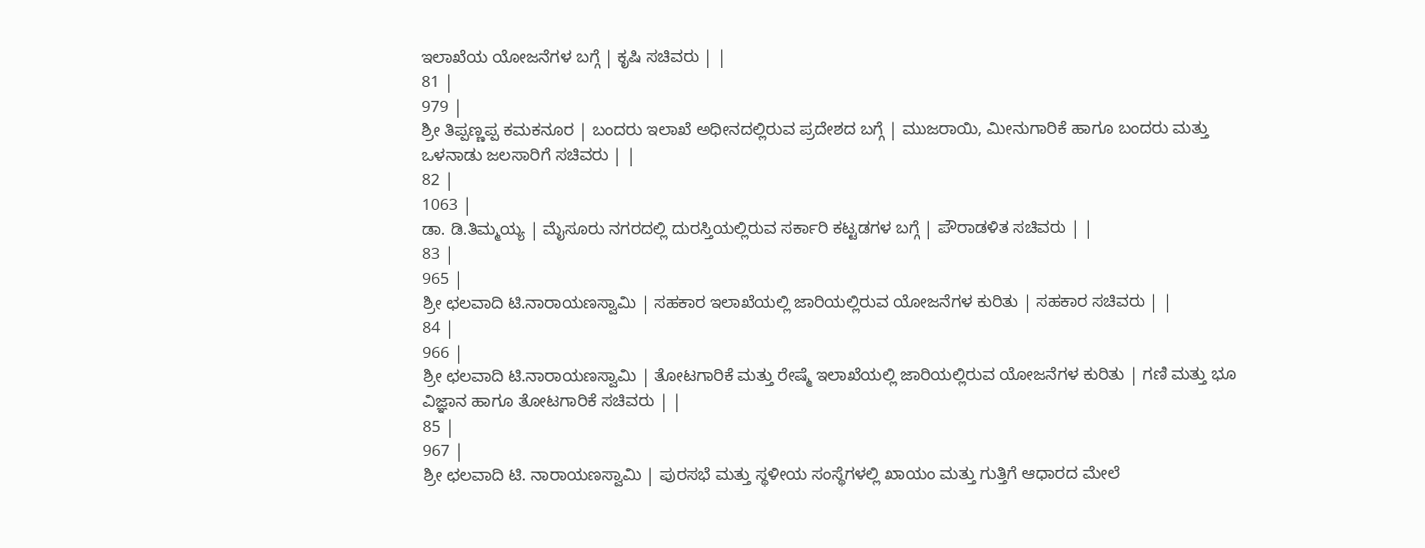ಇಲಾಖೆಯ ಯೋಜನೆಗಳ ಬಗ್ಗೆ | ಕೃಷಿ ಸಚಿವರು | |
81 |
979 |
ಶ್ರೀ ತಿಪ್ಪಣ್ಣಪ್ಪ ಕಮಕನೂರ | ಬಂದರು ಇಲಾಖೆ ಅಧೀನದಲ್ಲಿರುವ ಪ್ರದೇಶದ ಬಗ್ಗೆ | ಮುಜರಾಯಿ, ಮೀನುಗಾರಿಕೆ ಹಾಗೂ ಬಂದರು ಮತ್ತು ಒಳನಾಡು ಜಲಸಾರಿಗೆ ಸಚಿವರು | |
82 |
1063 |
ಡಾ. ಡಿ.ತಿಮ್ಮಯ್ಯ | ಮೈಸೂರು ನಗರದಲ್ಲಿ ದುರಸ್ತಿಯಲ್ಲಿರುವ ಸರ್ಕಾರಿ ಕಟ್ಟಡಗಳ ಬಗ್ಗೆ | ಪೌರಾಡಳಿತ ಸಚಿವರು | |
83 |
965 |
ಶ್ರೀ ಛಲವಾದಿ ಟಿ.ನಾರಾಯಣಸ್ವಾಮಿ | ಸಹಕಾರ ಇಲಾಖೆಯಲ್ಲಿ ಜಾರಿಯಲ್ಲಿರುವ ಯೋಜನೆಗಳ ಕುರಿತು | ಸಹಕಾರ ಸಚಿವರು | |
84 |
966 |
ಶ್ರೀ ಛಲವಾದಿ ಟಿ.ನಾರಾಯಣಸ್ವಾಮಿ | ತೋಟಗಾರಿಕೆ ಮತ್ತು ರೇಷ್ಮೆ ಇಲಾಖೆಯಲ್ಲಿ ಜಾರಿಯಲ್ಲಿರುವ ಯೋಜನೆಗಳ ಕುರಿತು | ಗಣಿ ಮತ್ತು ಭೂ ವಿಜ್ಞಾನ ಹಾಗೂ ತೋಟಗಾರಿಕೆ ಸಚಿವರು | |
85 |
967 |
ಶ್ರೀ ಛಲವಾದಿ ಟಿ. ನಾರಾಯಣಸ್ವಾಮಿ | ಪುರಸಭೆ ಮತ್ತು ಸ್ಥಳೀಯ ಸಂಸ್ಥೆಗಳಲ್ಲಿ ಖಾಯಂ ಮತ್ತು ಗುತ್ತಿಗೆ ಆಧಾರದ ಮೇಲೆ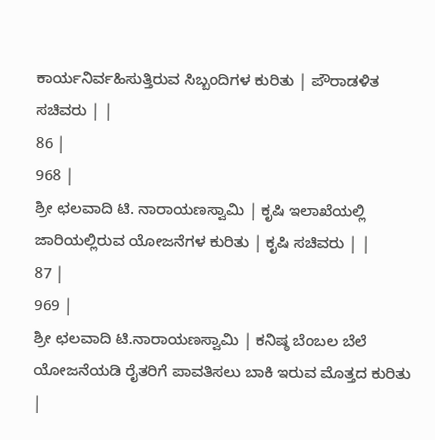ಕಾರ್ಯನಿರ್ವಹಿಸುತ್ತಿರುವ ಸಿಬ್ಬಂದಿಗಳ ಕುರಿತು | ಪೌರಾಡಳಿತ ಸಚಿವರು | |
86 |
968 |
ಶ್ರೀ ಛಲವಾದಿ ಟಿ. ನಾರಾಯಣಸ್ವಾಮಿ | ಕೃಷಿ ಇಲಾಖೆಯಲ್ಲಿ ಜಾರಿಯಲ್ಲಿರುವ ಯೋಜನೆಗಳ ಕುರಿತು | ಕೃಷಿ ಸಚಿವರು | |
87 |
969 |
ಶ್ರೀ ಛಲವಾದಿ ಟಿ.ನಾರಾಯಣಸ್ವಾಮಿ | ಕನಿಷ್ಠ ಬೆಂಬಲ ಬೆಲೆ ಯೋಜನೆಯಡಿ ರೈತರಿಗೆ ಪಾವತಿಸಲು ಬಾಕಿ ಇರುವ ಮೊತ್ತದ ಕುರಿತು |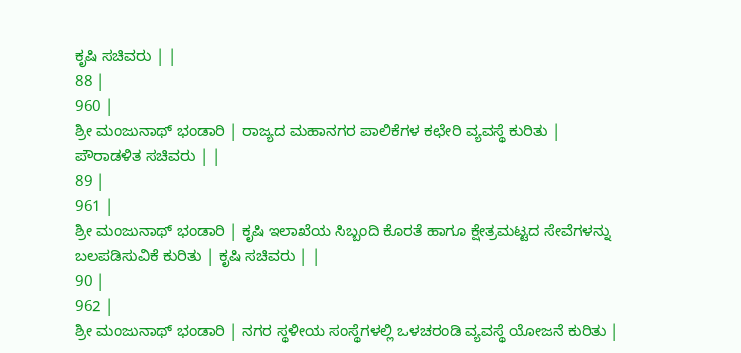ಕೃಷಿ ಸಚಿವರು | |
88 |
960 |
ಶ್ರೀ ಮಂಜುನಾಥ್ ಭಂಡಾರಿ | ರಾಜ್ಯದ ಮಹಾನಗರ ಪಾಲಿಕೆಗಳ ಕಛೇರಿ ವ್ಯವಸ್ಥೆ ಕುರಿತು | ಪೌರಾಡಳಿತ ಸಚಿವರು | |
89 |
961 |
ಶ್ರೀ ಮಂಜುನಾಥ್ ಭಂಡಾರಿ | ಕೃಷಿ ಇಲಾಖೆಯ ಸಿಬ್ಬಂದಿ ಕೊರತೆ ಹಾಗೂ ಕ್ಷೇತ್ರಮಟ್ಟದ ಸೇವೆಗಳನ್ನು ಬಲಪಡಿಸುವಿಕೆ ಕುರಿತು | ಕೃಷಿ ಸಚಿವರು | |
90 |
962 |
ಶ್ರೀ ಮಂಜುನಾಥ್ ಭಂಡಾರಿ | ನಗರ ಸ್ಥಳೀಯ ಸಂಸ್ಥೆಗಳಲ್ಲಿ ಒಳಚರಂಡಿ ವ್ಯವಸ್ಥೆ ಯೋಜನೆ ಕುರಿತು |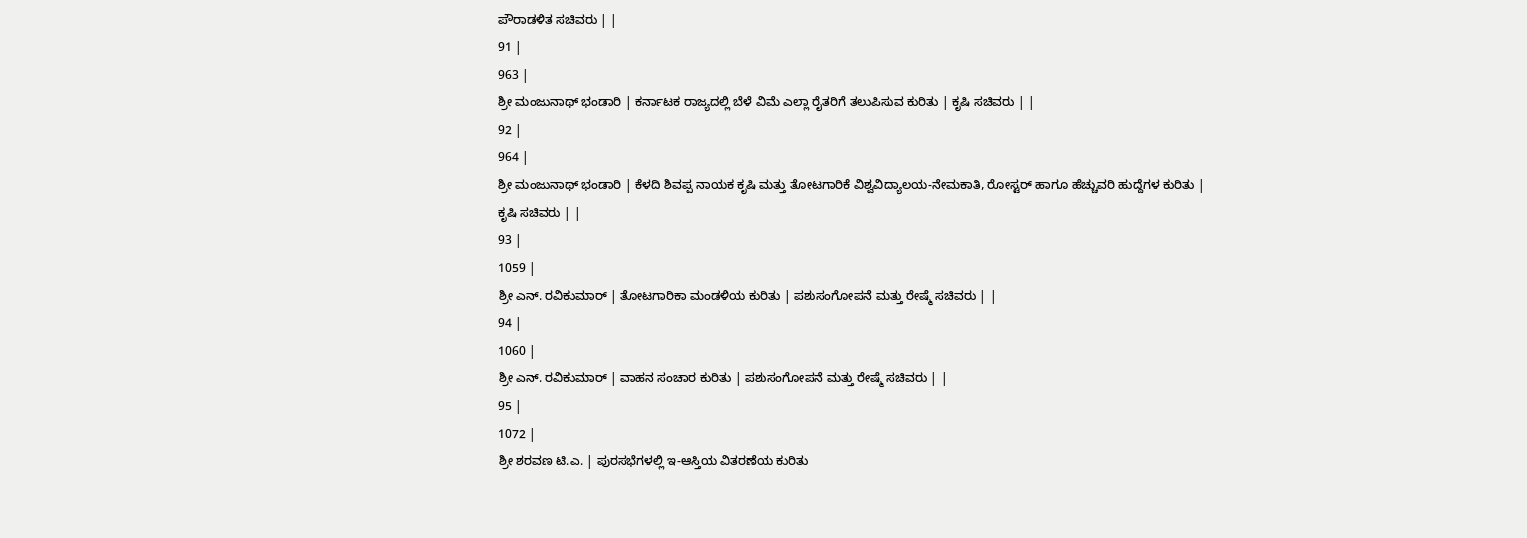ಪೌರಾಡಳಿತ ಸಚಿವರು | |
91 |
963 |
ಶ್ರೀ ಮಂಜುನಾಥ್ ಭಂಡಾರಿ | ಕರ್ನಾಟಕ ರಾಜ್ಯದಲ್ಲಿ ಬೆಳೆ ವಿಮೆ ಎಲ್ಲಾ ರೈತರಿಗೆ ತಲುಪಿಸುವ ಕುರಿತು | ಕೃಷಿ ಸಚಿವರು | |
92 |
964 |
ಶ್ರೀ ಮಂಜುನಾಥ್ ಭಂಡಾರಿ | ಕೆಳದಿ ಶಿವಪ್ಪ ನಾಯಕ ಕೃಷಿ ಮತ್ತು ತೋಟಗಾರಿಕೆ ವಿಶ್ವವಿದ್ಯಾಲಯ-ನೇಮಕಾತಿ, ರೋಸ್ಟರ್ ಹಾಗೂ ಹೆಚ್ಚುವರಿ ಹುದ್ದೆಗಳ ಕುರಿತು | ಕೃಷಿ ಸಚಿವರು | |
93 |
1059 |
ಶ್ರೀ ಎನ್. ರವಿಕುಮಾರ್ | ತೋಟಗಾರಿಕಾ ಮಂಡಳಿಯ ಕುರಿತು | ಪಶುಸಂಗೋಪನೆ ಮತ್ತು ರೇಷ್ಮೆ ಸಚಿವರು | |
94 |
1060 |
ಶ್ರೀ ಎನ್. ರವಿಕುಮಾರ್ | ವಾಹನ ಸಂಚಾರ ಕುರಿತು | ಪಶುಸಂಗೋಪನೆ ಮತ್ತು ರೇಷ್ಮೆ ಸಚಿವರು | |
95 |
1072 |
ಶ್ರೀ ಶರವಣ ಟಿ.ಎ. | ಪುರಸಭೆಗಳಲ್ಲಿ ಇ-ಆಸ್ತಿಯ ವಿತರಣೆಯ ಕುರಿತು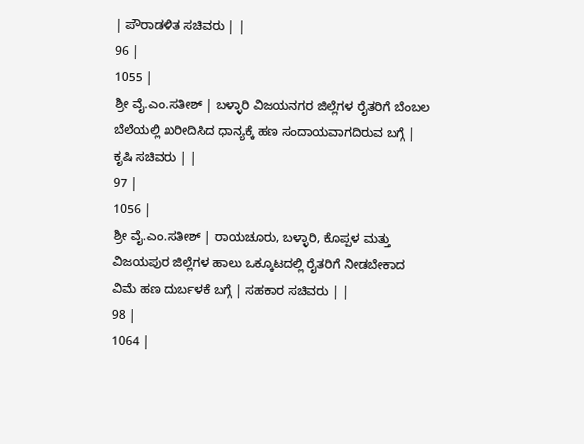| ಪೌರಾಡಳಿತ ಸಚಿವರು | |
96 |
1055 |
ಶ್ರೀ ವೈ.ಎಂ.ಸತೀಶ್ | ಬಳ್ಳಾರಿ ವಿಜಯನಗರ ಜಿಲ್ಲೆಗಳ ರೈತರಿಗೆ ಬೆಂಬಲ ಬೆಲೆಯಲ್ಲಿ ಖರೀದಿಸಿದ ಧಾನ್ಯಕ್ಕೆ ಹಣ ಸಂದಾಯವಾಗದಿರುವ ಬಗ್ಗೆ | ಕೃಷಿ ಸಚಿವರು | |
97 |
1056 |
ಶ್ರೀ ವೈ.ಎಂ.ಸತೀಶ್ | ರಾಯಚೂರು, ಬಳ್ಳಾರಿ, ಕೊಪ್ಪಳ ಮತ್ತು ವಿಜಯಪುರ ಜಿಲ್ಲೆಗಳ ಹಾಲು ಒಕ್ಕೂಟದಲ್ಲಿ ರೈತರಿಗೆ ನೀಡಬೇಕಾದ ವಿಮೆ ಹಣ ದುರ್ಬಳಕೆ ಬಗ್ಗೆ | ಸಹಕಾರ ಸಚಿವರು | |
98 |
1064 |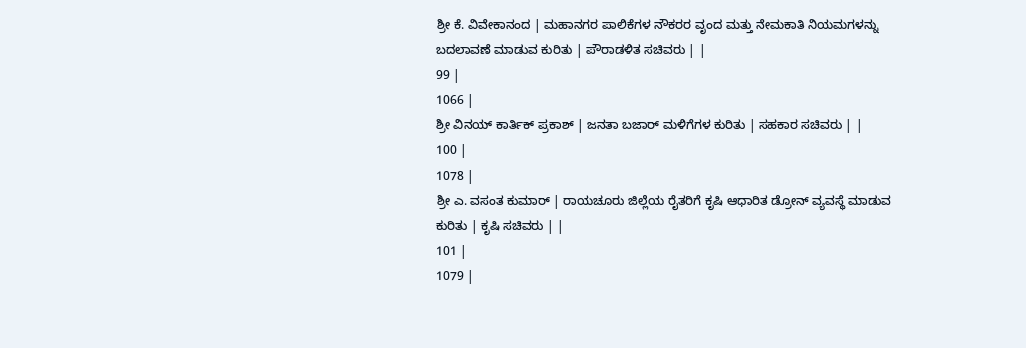ಶ್ರೀ ಕೆ. ವಿವೇಕಾನಂದ | ಮಹಾನಗರ ಪಾಲಿಕೆಗಳ ನೌಕರರ ವೃಂದ ಮತ್ತು ನೇಮಕಾತಿ ನಿಯಮಗಳನ್ನು ಬದಲಾವಣೆ ಮಾಡುವ ಕುರಿತು | ಪೌರಾಡಳಿತ ಸಚಿವರು | |
99 |
1066 |
ಶ್ರೀ ವಿನಯ್ ಕಾರ್ತಿಕ್ ಪ್ರಕಾಶ್ | ಜನತಾ ಬಜಾರ್ ಮಳಿಗೆಗಳ ಕುರಿತು | ಸಹಕಾರ ಸಚಿವರು | |
100 |
1078 |
ಶ್ರೀ ಎ. ವಸಂತ ಕುಮಾರ್ | ರಾಯಚೂರು ಜಿಲ್ಲೆಯ ರೈತರಿಗೆ ಕೃಷಿ ಆಧಾರಿತ ಡ್ರೋನ್ ವ್ಯವಸ್ಥೆ ಮಾಡುವ ಕುರಿತು | ಕೃಷಿ ಸಚಿವರು | |
101 |
1079 |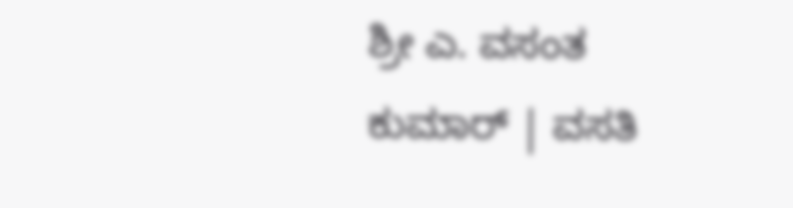ಶ್ರೀ ಎ. ವಸಂತ ಕುಮಾರ್ | ವಸತಿ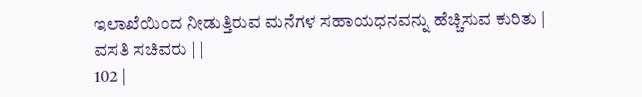ಇಲಾಖೆಯಿಂದ ನೀಡುತ್ತಿರುವ ಮನೆಗಳ ಸಹಾಯಧನವನ್ನು ಹೆಚ್ಚಿಸುವ ಕುರಿತು | ವಸತಿ ಸಚಿವರು | |
102 |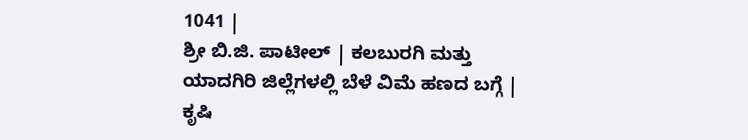1041 |
ಶ್ರೀ ಬಿ.ಜಿ. ಪಾಟೀಲ್ | ಕಲಬುರಗಿ ಮತ್ತು ಯಾದಗಿರಿ ಜಿಲ್ಲೆಗಳಲ್ಲಿ ಬೆಳೆ ವಿಮೆ ಹಣದ ಬಗ್ಗೆ | ಕೃಷಿ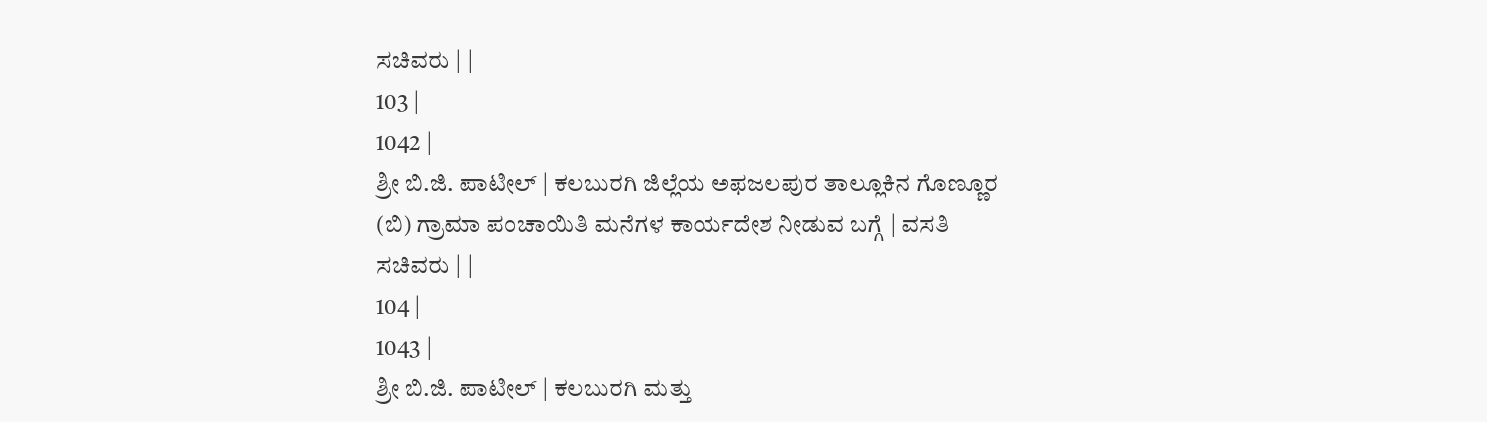ಸಚಿವರು | |
103 |
1042 |
ಶ್ರೀ ಬಿ.ಜಿ. ಪಾಟೀಲ್ | ಕಲಬುರಗಿ ಜಿಲ್ಲೆಯ ಅಫಜಲಪುರ ತಾಲ್ಲೂಕಿನ ಗೊಣ್ಣೂರ (ಬಿ) ಗ್ರಾಮಾ ಪಂಚಾಯಿತಿ ಮನೆಗಳ ಕಾರ್ಯದೇಶ ನೀಡುವ ಬಗ್ಗೆ | ವಸತಿ ಸಚಿವರು | |
104 |
1043 |
ಶ್ರೀ ಬಿ.ಜಿ. ಪಾಟೀಲ್ | ಕಲಬುರಗಿ ಮತ್ತು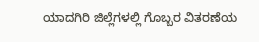ಯಾದಗಿರಿ ಜಿಲ್ಲೆಗಳಲ್ಲಿ ಗೊಬ್ಬರ ವಿತರಣೆಯ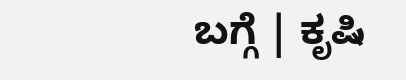ಬಗ್ಗೆ | ಕೃಷಿ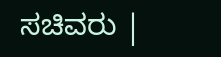ಸಚಿವರು |